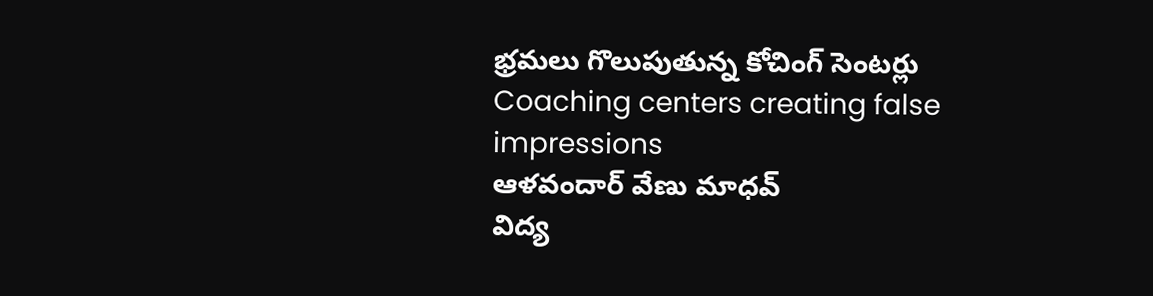భ్రమలు గొలుపుతున్న కోచింగ్ సెంటర్లు
Coaching centers creating false impressions
ఆళవందార్ వేణు మాధవ్
విద్య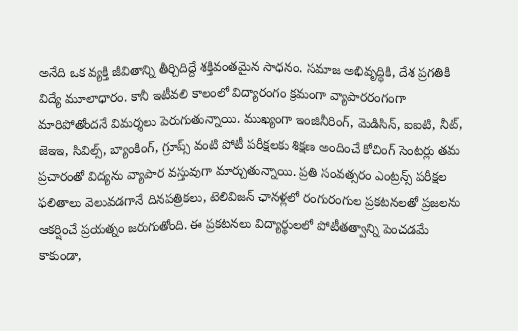అనేది ఒక వ్యక్తి జీవితాన్ని తీర్చిదిద్దే శక్తివంతమైన సాధనం. సమాజ అభివృద్ధికి, దేశ ప్రగతికి విద్యే మూలాధారం. కానీ ఇటీవలి కాలంలో విద్యారంగం క్రమంగా వ్యాపారరంగంగా మారిపోతోందనే విమర్శలు పెరుగుతున్నాయి. ముఖ్యంగా ఇంజినీరింగ్, మెడిసిన్, ఐఐటి, నీట్, జెఇఇ, సివిల్స్, బ్యాంకింగ్, గ్రూప్స్ వంటి పోటీ పరీక్షలకు శిక్షణ అందించే కోచింగ్ సెంటర్లు తమ ప్రచారంతో విద్యను వ్యాపార వస్తువుగా మార్చుతున్నాయి. ప్రతి సంవత్సరం ఎంట్రన్స్ పరీక్షల ఫలితాలు వెలువడగానే దినపత్రికలు, టెలివిజన్ ఛానళ్లలో రంగురంగుల ప్రకటనలతో ప్రజలను ఆకర్షించే ప్రయత్నం జరుగుతోంది. ఈ ప్రకటనలు విద్యార్థులలో పోటీతత్వాన్ని పెంచడమే కాకుండా,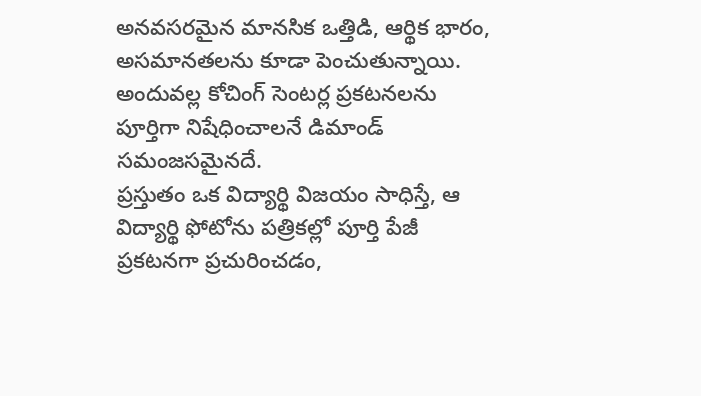అనవసరమైన మానసిక ఒత్తిడి, ఆర్థిక భారం, అసమానతలను కూడా పెంచుతున్నాయి. అందువల్ల కోచింగ్ సెంటర్ల ప్రకటనలను పూర్తిగా నిషేధించాలనే డిమాండ్ సమంజసమైనదే.
ప్రస్తుతం ఒక విద్యార్థి విజయం సాధిస్తే, ఆ విద్యార్థి ఫోటోను పత్రికల్లో పూర్తి పేజీ ప్రకటనగా ప్రచురించడం,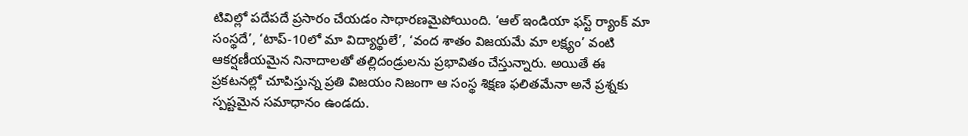టివిల్లో పదేపదే ప్రసారం చేయడం సాధారణమైపోయింది. ‘ఆల్ ఇండియా ఫస్ట్ ర్యాంక్ మా సంస్థదే’, ‘టాప్-10లో మా విద్యార్థులే’, ‘వంద శాతం విజయమే మా లక్ష్యం’ వంటి ఆకర్షణీయమైన నినాదాలతో తల్లిదండ్రులను ప్రభావితం చేస్తున్నారు. అయితే ఈ ప్రకటనల్లో చూపిస్తున్న ప్రతి విజయం నిజంగా ఆ సంస్థ శిక్షణ ఫలితమేనా అనే ప్రశ్నకు స్పష్టమైన సమాధానం ఉండదు.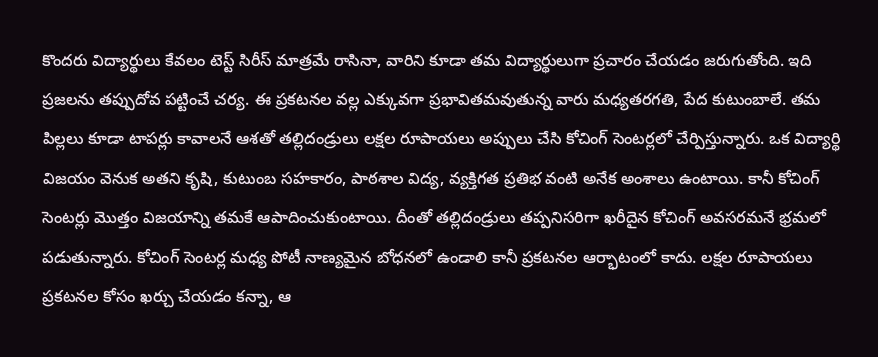కొందరు విద్యార్థులు కేవలం టెస్ట్ సిరీస్ మాత్రమే రాసినా, వారిని కూడా తమ విద్యార్థులుగా ప్రచారం చేయడం జరుగుతోంది. ఇది ప్రజలను తప్పుదోవ పట్టించే చర్య. ఈ ప్రకటనల వల్ల ఎక్కువగా ప్రభావితమవుతున్న వారు మధ్యతరగతి, పేద కుటుంబాలే. తమ పిల్లలు కూడా టాపర్లు కావాలనే ఆశతో తల్లిదండ్రులు లక్షల రూపాయలు అప్పులు చేసి కోచింగ్ సెంటర్లలో చేర్పిస్తున్నారు. ఒక విద్యార్థి విజయం వెనుక అతని కృషి, కుటుంబ సహకారం, పాఠశాల విద్య, వ్యక్తిగత ప్రతిభ వంటి అనేక అంశాలు ఉంటాయి. కానీ కోచింగ్ సెంటర్లు మొత్తం విజయాన్ని తమకే ఆపాదించుకుంటాయి. దీంతో తల్లిదండ్రులు తప్పనిసరిగా ఖరీదైన కోచింగ్ అవసరమనే భ్రమలో పడుతున్నారు. కోచింగ్ సెంటర్ల మధ్య పోటీ నాణ్యమైన బోధనలో ఉండాలి కానీ ప్రకటనల ఆర్భాటంలో కాదు. లక్షల రూపాయలు ప్రకటనల కోసం ఖర్చు చేయడం కన్నా, ఆ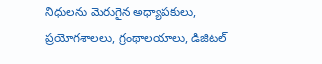నిధులను మెరుగైన అధ్యాపకులు, ప్రయోగశాలలు, గ్రంథాలయాలు, డిజిటల్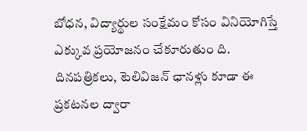బోధన, విద్యార్థుల సంక్షేమం కోసం వినియోగిస్తే ఎక్కువ ప్రయోజనం చేకూరుతుం ది.
దినపత్రికలు, టెలివిజన్ ఛానళ్లు కూడా ఈ ప్రకటనల ద్వారా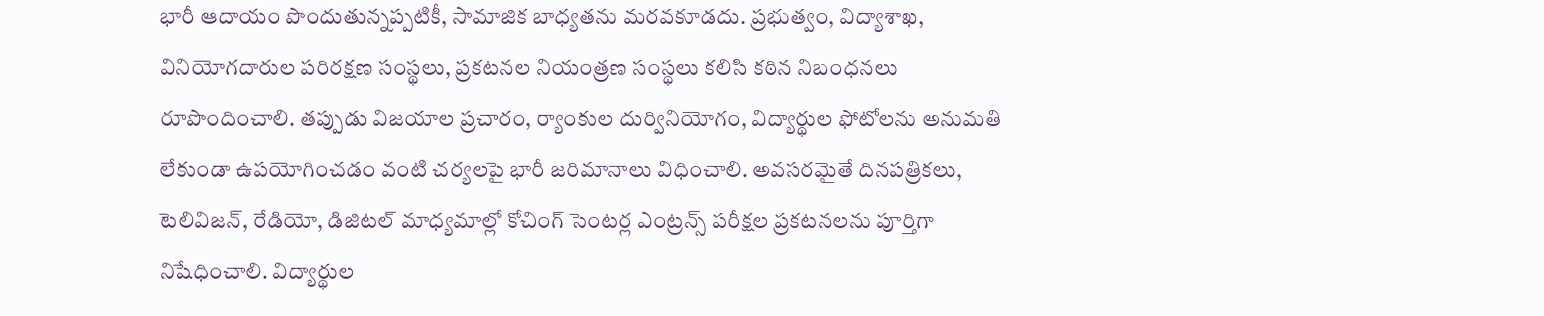భారీ ఆదాయం పొందుతున్నప్పటికీ, సామాజిక బాధ్యతను మరవకూడదు. ప్రభుత్వం, విద్యాశాఖ, వినియోగదారుల పరిరక్షణ సంస్థలు, ప్రకటనల నియంత్రణ సంస్థలు కలిసి కఠిన నిబంధనలు రూపొందించాలి. తప్పుడు విజయాల ప్రచారం, ర్యాంకుల దుర్వినియోగం, విద్యార్థుల ఫోటోలను అనుమతి లేకుండా ఉపయోగించడం వంటి చర్యలపై భారీ జరిమానాలు విధించాలి. అవసరమైతే దినపత్రికలు, టెలివిజన్, రేడియో, డిజిటల్ మాధ్యమాల్లో కోచింగ్ సెంటర్ల ఎంట్రన్స్ పరీక్షల ప్రకటనలను పూర్తిగా నిషేధించాలి. విద్యార్థుల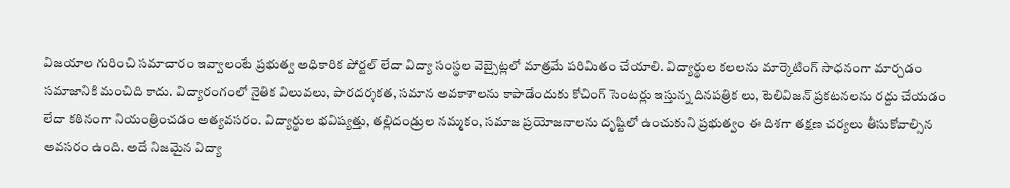విజయాల గురించి సమాచారం ఇవ్వాలంటే ప్రభుత్వ అధికారిక పోర్టల్ లేదా విద్యా సంస్థల వెబ్సైట్లలో మాత్రమే పరిమితం చేయాలి. విద్యార్థుల కలలను మార్కెటింగ్ సాధనంగా మార్చడం సమాజానికి మంచిది కాదు. విద్యారంగంలో నైతిక విలువలు, పారదర్శకత, సమాన అవకాశాలను కాపాడేందుకు కోచింగ్ సెంటర్లు ఇస్తున్న దినపత్రిక లు, టెలివిజన్ ప్రకటనలను రద్దు చేయడం లేదా కఠినంగా నియంత్రించడం అత్యవసరం. విద్యార్థుల భవిష్యత్తు, తల్లిదండ్రుల నమ్మకం, సమాజ ప్రయోజనాలను దృష్టిలో ఉంచుకుని ప్రభుత్వం ఈ దిశగా తక్షణ చర్యలు తీసుకోవాల్సిన అవసరం ఉంది. అదే నిజమైన విద్యా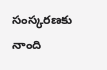సంస్కరణకు నాంది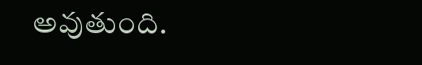అవుతుంది.